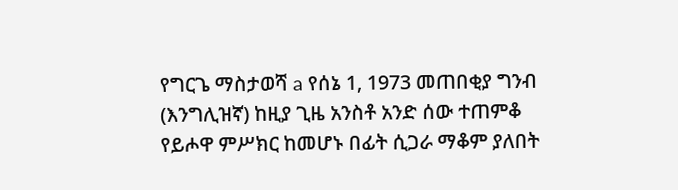የግርጌ ማስታወሻ a የሰኔ 1, 1973 መጠበቂያ ግንብ (እንግሊዝኛ) ከዚያ ጊዜ አንስቶ አንድ ሰው ተጠምቆ የይሖዋ ምሥክር ከመሆኑ በፊት ሲጋራ ማቆም ያለበት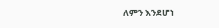ለምን እንደሆነ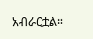አብራርቷል።